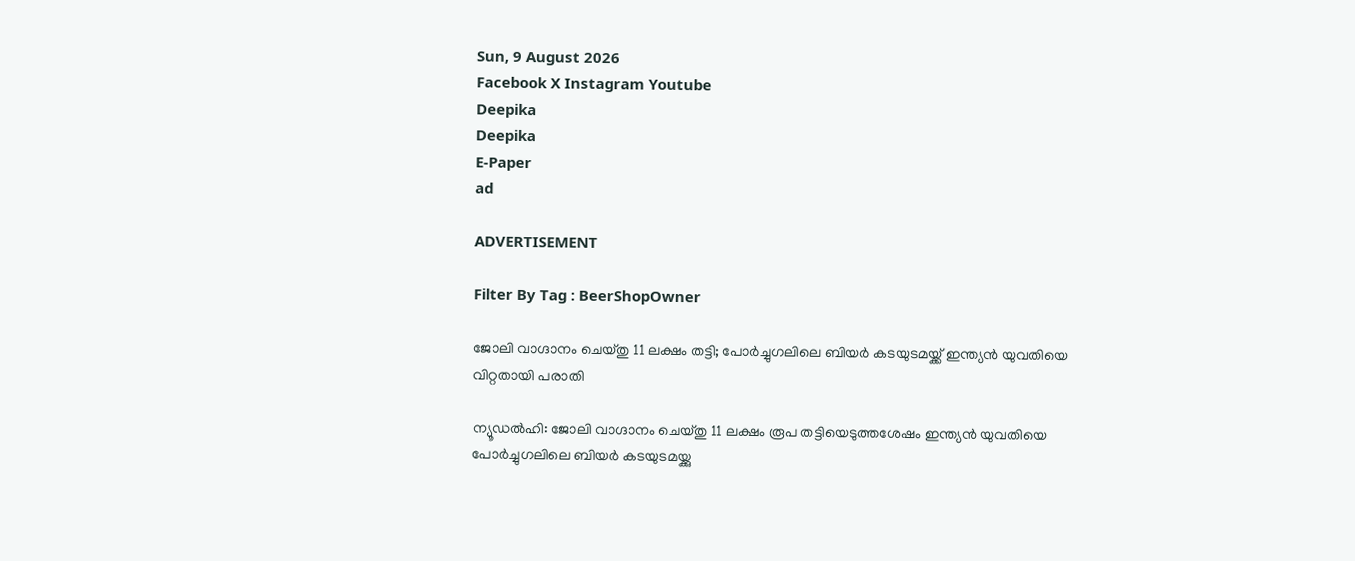Sun, 9 August 2026
Facebook X Instagram Youtube
Deepika
Deepika
E-Paper
ad

ADVERTISEMENT

Filter By Tag : BeerShopOwner

ജോലി വാഗ്ദാനം ചെയ്തു 11 ലക്ഷം തട്ടി; പോര്‍ച്ചുഗലിലെ ബിയര്‍ കടയുടമയ്ക്ക് ഇന്ത്യന്‍ യുവതിയെ വിറ്റതായി പരാതി

ന്യൂഡല്‍ഹി: ജോലി വാഗ്ദാനം ചെയ്തു 11 ലക്ഷം രൂപ തട്ടിയെടുത്തശേഷം ഇന്ത്യന്‍ യുവതിയെ പോര്‍ച്ചുഗലിലെ ബിയര്‍ കടയുടമയ്ക്കു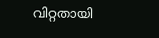വിറ്റതായി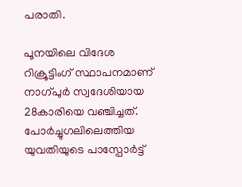പരാതി.

പൂനയിലെ വിദേശ റിക്രൂട്ടിംഗ് സ്ഥാപനമാണ് നാഗ്പുര്‍ സ്വദേശിയായ 28കാരിയെ വഞ്ചിച്ചത്. പോര്‍ച്ചുഗലിലെത്തിയ യുവതിയുടെ പാസ്പോര്‍ട്ട്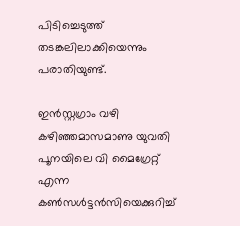പിടിച്ചെടുത്ത് തടങ്കലിലാക്കിയെന്നും പരാതിയുണ്ട്.

ഇന്‍സ്റ്റഗ്രാം വഴി കഴിഞ്ഞമാസമാണു യുവതി പൂനയിലെ വി മൈഗ്രേറ്റ് എന്ന കണ്‍സള്‍ട്ടന്‍സിയെക്കുറിച്ച്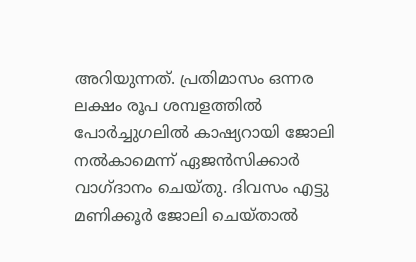അറിയുന്നത്. പ്രതിമാസം ഒന്നര ലക്ഷം രൂപ ശമ്പളത്തില്‍ പോര്‍ച്ചുഗലില്‍ കാഷ്യറായി ജോലി നല്‍കാമെന്ന് ഏജന്‍സിക്കാര്‍ വാഗ്ദാനം ചെയ്തു. ദിവസം എട്ടു മണിക്കൂര്‍ ജോലി ചെയ്താല്‍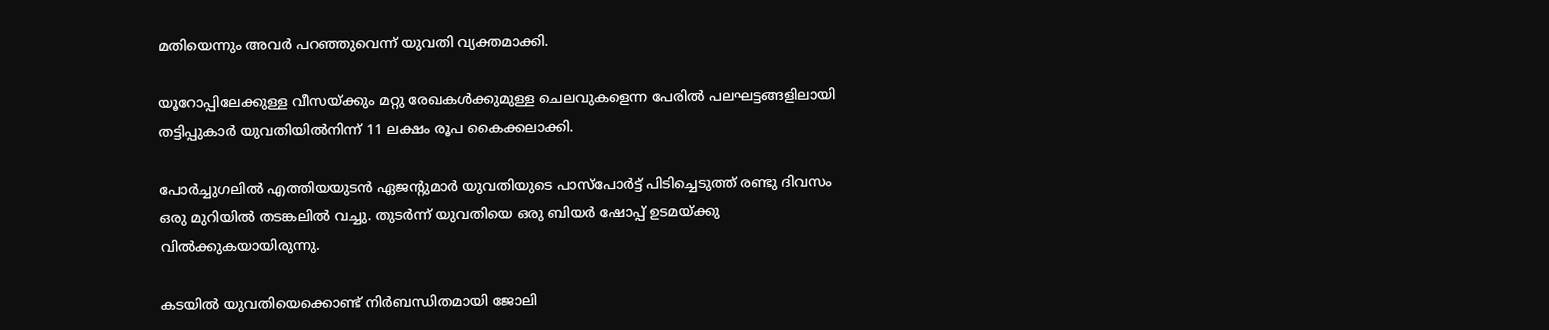മതിയെന്നും അവര്‍ പറഞ്ഞുവെന്ന് യുവതി വ്യക്തമാക്കി.

യൂറോപ്പിലേക്കുള്ള വീസയ്ക്കും മറ്റു രേഖകള്‍ക്കുമുള്ള ചെലവുകളെന്ന പേരില്‍ പലഘട്ടങ്ങളിലായി തട്ടിപ്പുകാര്‍ യുവതിയില്‍നിന്ന് 11 ലക്ഷം രൂപ കൈക്കലാക്കി.

പോര്‍ച്ചുഗലില്‍ എത്തിയയുടന്‍ ഏജന്‍റുമാര്‍ യുവതിയുടെ പാസ്പോര്‍ട്ട് പിടിച്ചെടുത്ത് രണ്ടു ദിവസം ഒരു മുറിയില്‍ തടങ്കലില്‍ വച്ചു. തുടര്‍ന്ന് യുവതിയെ ഒരു ബിയര്‍ ഷോപ്പ് ഉടമയ്ക്കു വില്‍ക്കുകയായിരുന്നു.

കടയില്‍ യുവതിയെക്കൊണ്ട് നിര്‍ബന്ധിതമായി ജോലി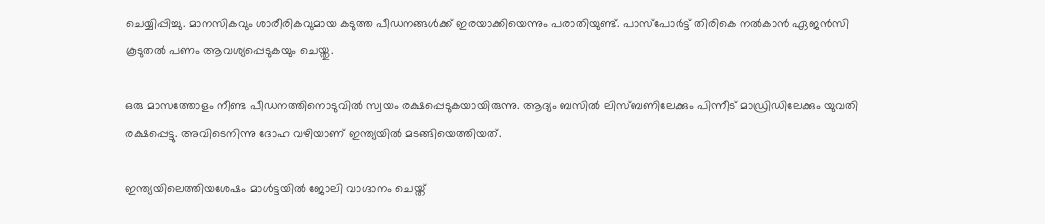ചെയ്യിപ്പിച്ചു. മാനസികവും ശാരീരികവുമായ കടുത്ത പീഡനങ്ങള്‍ക്ക് ഇരയാക്കിയെന്നും പരാതിയുണ്ട്. പാസ്പോര്‍ട്ട് തിരികെ നല്‍കാന്‍ ഏജന്‍സി കൂടുതല്‍ പണം ആവശ്യപ്പെടുകയും ചെയ്തു.

ഒരു മാസത്തോളം നീണ്ട പീഡനത്തിനൊടുവില്‍ സ്വയം രക്ഷപ്പെടുകയായിരുന്നു. ആദ്യം ബസില്‍ ലിസ്ബണിലേക്കും പിന്നീട് മാഡ്രിഡിലേക്കും യുവതി രക്ഷപ്പെട്ടു. അവിടെനിന്നു ദോഹ വഴിയാണ് ഇന്ത്യയില്‍ മടങ്ങിയെത്തിയത്.

ഇന്ത്യയിലെത്തിയശേഷം മാള്‍ട്ടയില്‍ ജോലി വാഗ്ദാനം ചെയ്ത്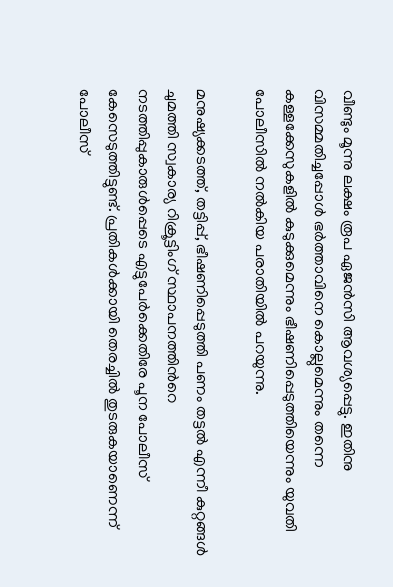വീണ്ടും മൂന്നു ലക്ഷം രൂപ ഏജന്‍സി ആവശ്യപ്പെട്ടു. ഇതിനു വിസമ്മതിച്ചപ്പോള്‍ ഭര്‍ത്താവിനെ കൊല്ലുമെന്നും തന്നെ കള്ളക്കേസുകളില്‍ കുടുക്കുമെന്നും ഭീഷണിപ്പെടുത്തിയെന്നും യുവതി പോലീസില്‍ നല്‍കിയ പരാതിയില്‍ പറയുന്നു.

മനുഷ്യക്കടത്ത്, തട്ടിപ്പ്, ഭീഷണിപ്പെടുത്തി പണം തട്ടല്‍ എന്നീ കുറ്റങ്ങള്‍ ചുമത്തി സ്വകാര്യ റിക്രൂട്ടിംഗ് സ്ഥാപനത്തിന്‍റെ നടത്തിപ്പുകാരുള്‍പ്പെടെ എട്ടുപേര്‍ക്കെതിരേ പൂന പോലീസ് കേസെടുത്തിട്ടുണ്ട്. പ്രതികള്‍ക്കായി തെരച്ചില്‍ തുടരുകയാണെന്ന് പോലീസ്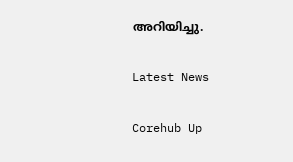അറിയിച്ചു.

Latest News

Corehub Up